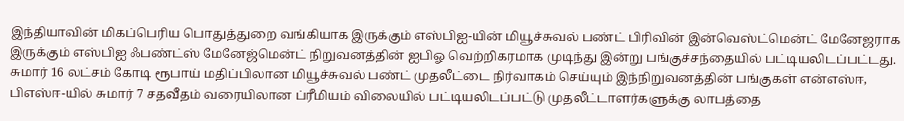இந்தியாவின் மிகப்பெரிய பொதுத்துறை வங்கியாக இருக்கும் எஸ்பிஐ-யின் மியூச்சுவல் பண்ட் பிரிவின் இன்வெஸ்ட்மென்ட் மேனேஜராக இருக்கும் எஸ்பிஐ ஃபண்ட்ஸ் மேனேஜ்மென்ட் நிறுவனத்தின் ஐபிஓ வெற்றிகரமாக முடிந்து இன்று பங்குச்சந்தையில் பட்டியலிடப்பட்டது.
சுமார் 16 லட்சம் கோடி ரூபாய் மதிப்பிலான மியூச்சுவல் பண்ட் முதலீட்டை நிர்வாகம் செய்யும் இந்நிறுவனத்தின் பங்குகள் என்எஸ்ஈ, பிஎஸ்ஈ-யில் சுமார் 7 சதவீதம் வரையிலான ப்ரீமியம் விலையில் பட்டியலிடப்பட்டு முதலீட்டாளர்களுக்கு லாபத்தை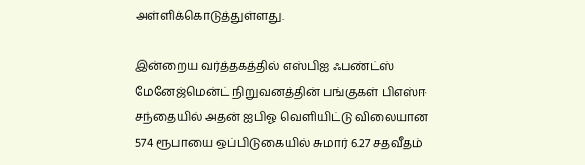அள்ளிக்கொடுத்துள்ளது.

இன்றைய வர்த்தகத்தில் எஸ்பிஐ ஃபண்ட்ஸ் மேனேஜ்மென்ட் நிறுவனத்தின் பங்குகள் பிஎஸ்ஈ சந்தையில் அதன் ஐபிஓ வெளியிட்டு விலையான 574 ரூபாயை ஒப்பிடுகையில் சுமார் 6.27 சதவீதம்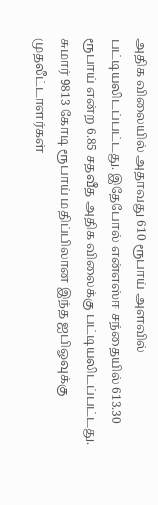அதிக விலையில் அதாவது 610 ரூபாய் அளவில் பட்டியலிடப்பட்டது. இதேபோல் என்எஸ்ஈ சந்தையில் 613.30 ரூபாய் என்ற 6.85 சதவீத அதிக விலைக்கு பட்டியலிடப்பட்டது.
சுமார் 9813 கோடி ரூபாய் மதிப்பிலான இந்த ஐபிஓவுக்கு முதலீட்டாளர்கள்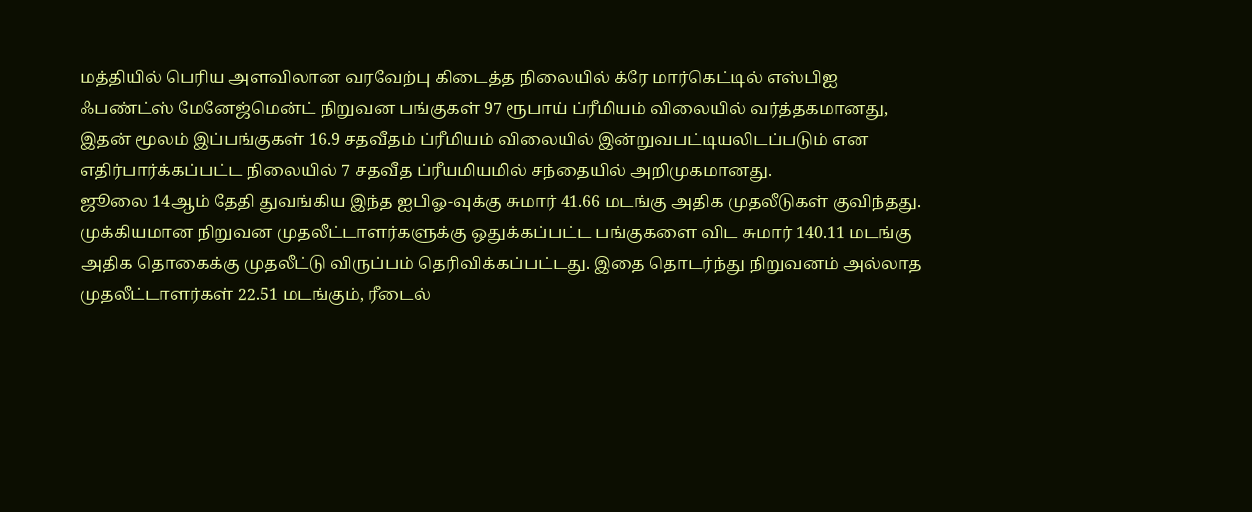மத்தியில் பெரிய அளவிலான வரவேற்பு கிடைத்த நிலையில் க்ரே மார்கெட்டில் எஸ்பிஐ ஃபண்ட்ஸ் மேனேஜ்மென்ட் நிறுவன பங்குகள் 97 ரூபாய் ப்ரீமியம் விலையில் வர்த்தகமானது, இதன் மூலம் இப்பங்குகள் 16.9 சதவீதம் ப்ரீமியம் விலையில் இன்றுவபட்டியலிடப்படும் என எதிர்பார்க்கப்பட்ட நிலையில் 7 சதவீத ப்ரீயமியமில் சந்தையில் அறிமுகமானது.
ஜூலை 14ஆம் தேதி துவங்கிய இந்த ஐபிஓ-வுக்கு சுமார் 41.66 மடங்கு அதிக முதலீடுகள் குவிந்தது. முக்கியமான நிறுவன முதலீட்டாளர்களுக்கு ஒதுக்கப்பட்ட பங்குகளை விட சுமார் 140.11 மடங்கு அதிக தொகைக்கு முதலீட்டு விருப்பம் தெரிவிக்கப்பட்டது. இதை தொடர்ந்து நிறுவனம் அல்லாத முதலீட்டாளர்கள் 22.51 மடங்கும், ரீடைல்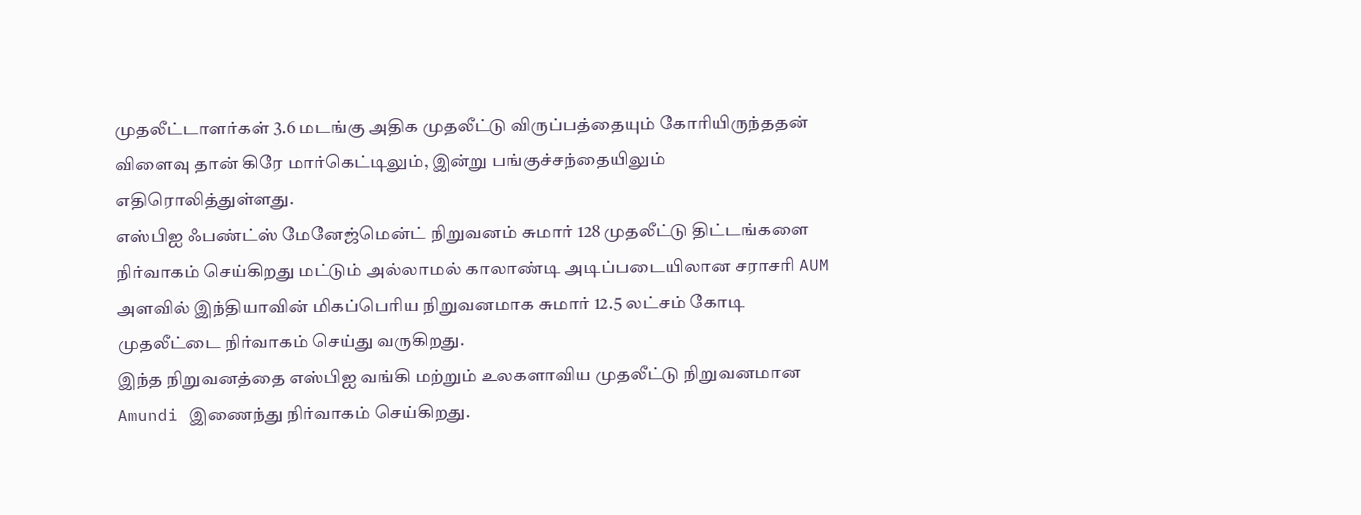முதலீட்டாளர்கள் 3.6 மடங்கு அதிக முதலீட்டு விருப்பத்தையும் கோரியிருந்ததன் விளைவு தான் கிரே மார்கெட்டிலும், இன்று பங்குச்சந்தையிலும் எதிரொலித்துள்ளது.
எஸ்பிஐ ஃபண்ட்ஸ் மேனேஜ்மென்ட் நிறுவனம் சுமார் 128 முதலீட்டு திட்டங்களை நிர்வாகம் செய்கிறது மட்டும் அல்லாமல் காலாண்டி அடிப்படையிலான சராசரி AUM அளவில் இந்தியாவின் மிகப்பெரிய நிறுவனமாக சுமார் 12.5 லட்சம் கோடி முதலீட்டை நிர்வாகம் செய்து வருகிறது.
இந்த நிறுவனத்தை எஸ்பிஐ வங்கி மற்றும் உலகளாவிய முதலீட்டு நிறுவனமான Amundi இணைந்து நிர்வாகம் செய்கிறது.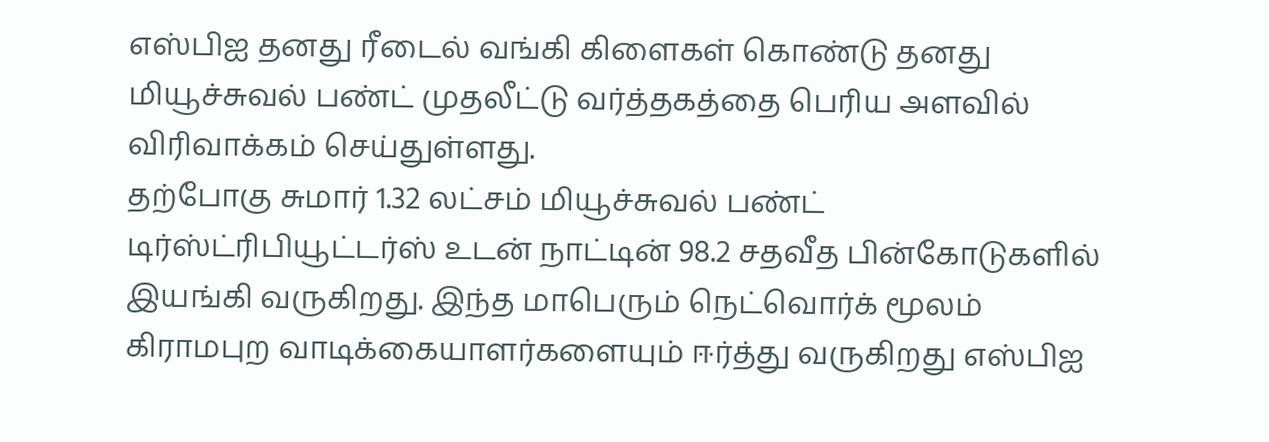எஸ்பிஐ தனது ரீடைல் வங்கி கிளைகள் கொண்டு தனது மியூச்சுவல் பண்ட் முதலீட்டு வர்த்தகத்தை பெரிய அளவில் விரிவாக்கம் செய்துள்ளது.
தற்போகு சுமார் 1.32 லட்சம் மியூச்சுவல் பண்ட் டிர்ஸ்ட்ரிபியூட்டர்ஸ் உடன் நாட்டின் 98.2 சதவீத பின்கோடுகளில் இயங்கி வருகிறது. இந்த மாபெரும் நெட்வொர்க் மூலம் கிராமபுற வாடிக்கையாளர்களையும் ஈர்த்து வருகிறது எஸ்பிஐ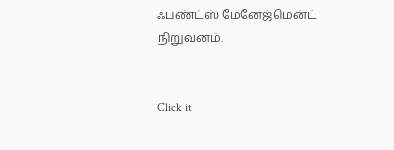ஃபண்ட்ஸ் மேனேஜ்மென்ட் நிறுவனம்.


Click it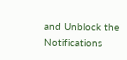and Unblock the Notifications